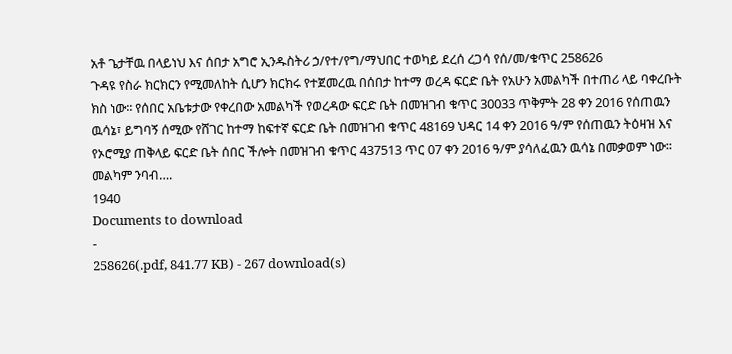አቶ ጌታቸዉ በላይነህ እና ሰበታ አግሮ ኢንዱስትሪ ኃ/የተ/የግ/ማህበር ተወካይ ደረሰ ረጋሳ የሰ/መ/ቁጥር 258626
ጉዳዩ የስራ ክርክርን የሚመለከት ሲሆን ክርክሩ የተጀመረዉ በሰበታ ከተማ ወረዳ ፍርድ ቤት የአሁን አመልካች በተጠሪ ላይ ባቀረቡት ክስ ነው፡፡ የሰበር አቤቱታው የቀረበው አመልካች የወረዳው ፍርድ ቤት በመዝገብ ቁጥር 30033 ጥቅምት 28 ቀን 2016 የሰጠዉን ዉሳኔ፣ ይግባኝ ሰሚው የሸገር ከተማ ከፍተኛ ፍርድ ቤት በመዝገብ ቁጥር 48169 ህዳር 14 ቀን 2016 ዓ/ም የሰጠዉን ትዕዛዝ እና የኦሮሚያ ጠቅላይ ፍርድ ቤት ሰበር ችሎት በመዝገብ ቁጥር 437513 ጥር 07 ቀን 2016 ዓ/ም ያሳለፈዉን ዉሳኔ በመቃወም ነው፡፡መልካም ንባብ….
1940
Documents to download
-
258626(.pdf, 841.77 KB) - 267 download(s)